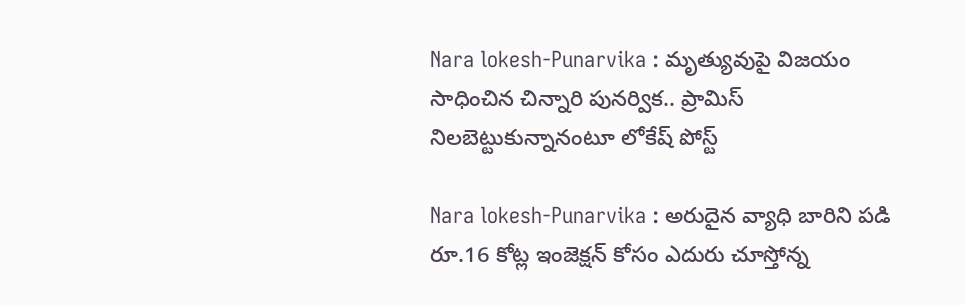Nara lokesh-Punarvika : మృత్యువుపై విజయం సాధించిన చిన్నారి పునర్విక.. ప్రామిస్ నిలబెట్టుకున్నానంటూ లోకేష్ పోస్ట్

Nara lokesh-Punarvika : అరుదైన వ్యాధి బారిని పడి రూ.16 కోట్ల ఇంజెక్షన్ కోసం ఎదురు చూస్తోన్న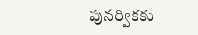పునర్వికకు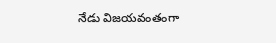నేడు విజయవంతంగా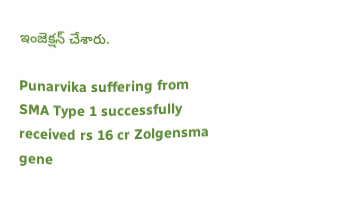ఇంజెక్షన్ చేశారు.

Punarvika suffering from SMA Type 1 successfully received rs 16 cr Zolgensma gene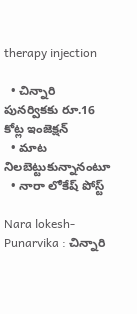therapy injection

  • చిన్నారి పునర్వికకు రూ.16 కోట్ల ఇంజెక్షన్
  • మాట నిలబెట్టుకున్నానంటూ
  • నారా లోకేష్ పోస్ట్

Nara lokesh-Punarvika : చిన్నారి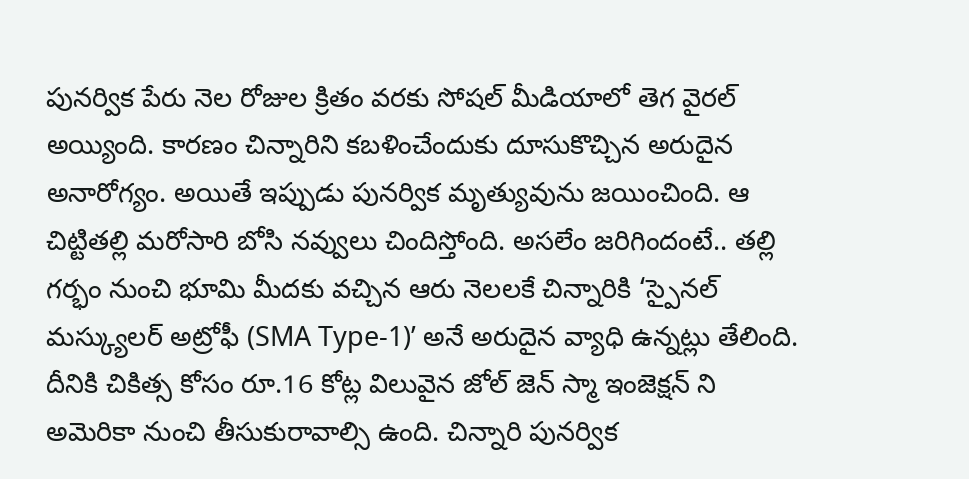పునర్విక పేరు నెల రోజుల క్రితం వరకు సోషల్ మీడియాలో తెగ వైరల్ అయ్యింది. కారణం చిన్నారిని కబళించేందుకు దూసుకొచ్చిన అరుదైన అనారోగ్యం. అయితే ఇప్పుడు పునర్విక మృత్యువును జయించింది. ఆ చిట్టితల్లి మరోసారి బోసి నవ్వులు చిందిస్తోంది. అసలేం జరిగిందంటే.. తల్లి గర్భం నుంచి భూమి మీదకు వచ్చిన ఆరు నెలలకే చిన్నారికి ‘స్పైనల్ మస్క్యులర్ అట్రోఫీ (SMA Type-1)’ అనే అరుదైన వ్యాధి ఉన్నట్లు తేలింది. దీనికి చికిత్స కోసం రూ.16 కోట్ల విలువైన జోల్ జెన్ స్మా ఇంజెక్షన్ ని అమెరికా నుంచి తీసుకురావాల్సి ఉంది. చిన్నారి పునర్విక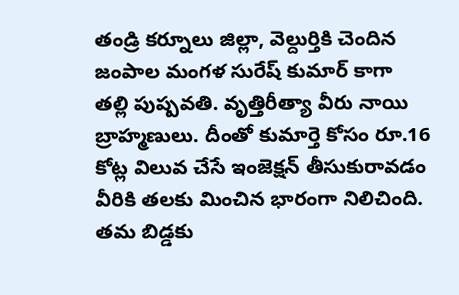తండ్రి కర్నూలు జిల్లా, వెల్దుర్తికి చెందిన జంపాల మంగళ సురేష్ కుమార్ కాగా తల్లి పుష్పవతి. వృత్తిరీత్యా వీరు నాయి బ్రాహ్మణులు. దీంతో కుమార్తె కోసం రూ.16 కోట్ల విలువ చేసే ఇంజెక్షన్ తీసుకురావడం వీరికి తలకు మించిన భారంగా నిలిచింది. తమ బిడ్డకు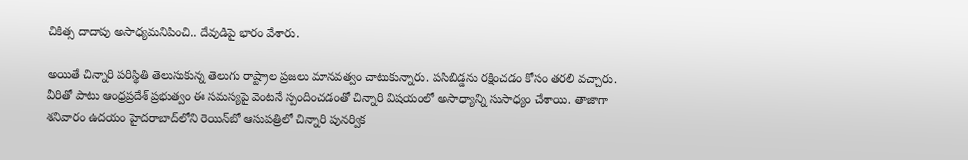చికిత్స దాదాపు అసాధ్యమనిపించి.. దేవుడిపై భారం వేశారు.

అయితే చిన్నారి పరిస్థితి తెలుసుకున్న తెలుగు రాష్ట్రాల ప్రజలు మానవత్వం చాటుకున్నారు. పసిబిడ్డను రక్షించడం కోసం తరలి వచ్చారు. వీరితో పాటు ఆంధ్రప్రదేశ్ ప్రభుత్వం ఈ సమస్యపై వెంటనే స్పందించడంతో చిన్నారి విషయంలో అసాధ్యాన్ని సుసాధ్యం చేశాయి. తాజాగా శనివారం ఉదయం హైదరాబాద్‌లోని రెయిన్‌బో ఆసుపత్రిలో చిన్నారి పునర్విక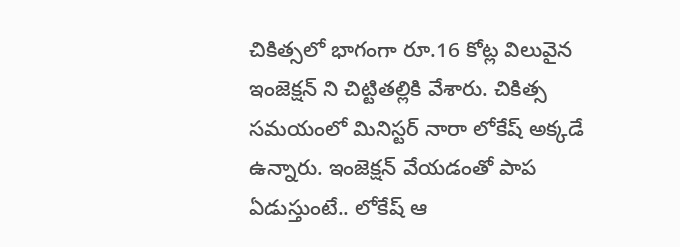చికిత్సలో భాగంగా రూ.16 కోట్ల విలువైన ఇంజెక్షన్ ని చిట్టితల్లికి వేశారు. చికిత్స సమయంలో మినిస్టర్ నారా లోకేష్ అక్కడే ఉన్నారు. ఇంజెక్షన్ వేయడంతో పాప ఏడుస్తుంటే.. లోకేష్ ఆ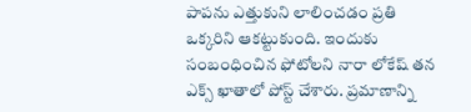పాపను ఎత్తుకుని లాలించడం ప్రతి ఒక్కరిని ఆకట్టుకుంది. ఇందుకు సంబంధించిన ఫోటోలని నారా లోకేష్ తన ఎక్స్ ఖాతాలో పోస్ట్ చేశారు. ప్రమాణాన్ని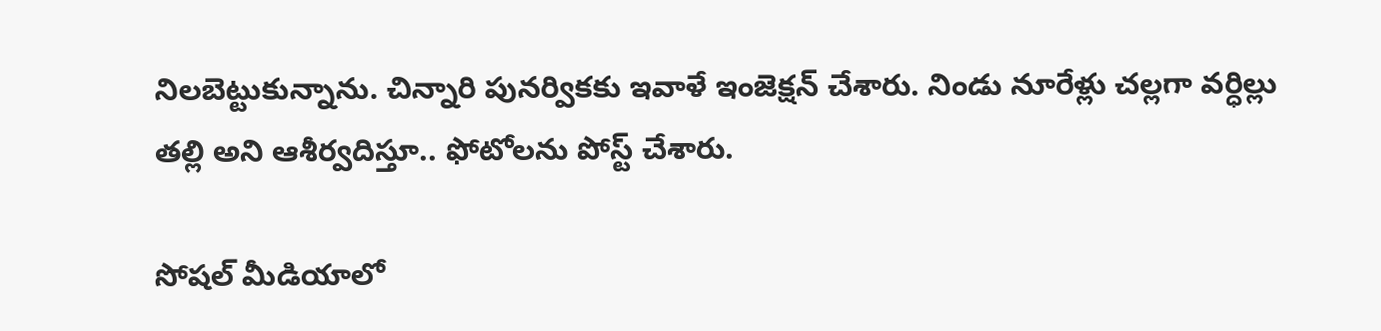నిలబెట్టుకున్నాను. చిన్నారి పునర్వికకు ఇవాళే ఇంజెక్షన్ చేశారు. నిండు నూరేళ్లు చల్లగా వర్ధిల్లు తల్లి అని ఆశీర్వదిస్తూ.. ఫోటోలను పోస్ట్ చేశారు.

సోషల్ మీడియాలో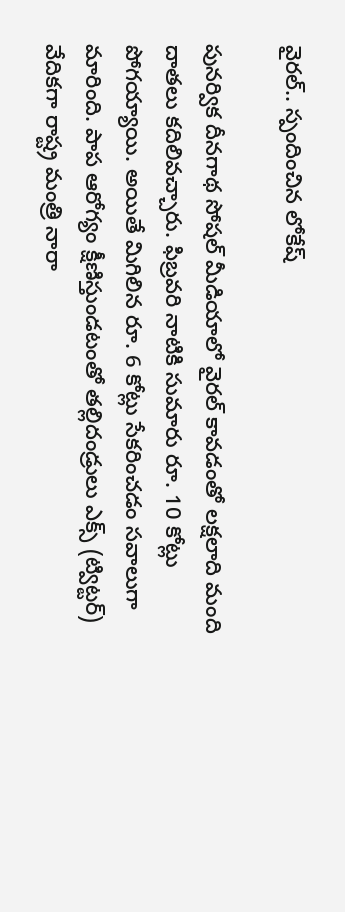వైరల్.. స్పందించిన లోకేష్

పునర్విక దీనగాథ సోషల్ మీడియాలో వైరల్ కావడంతో లక్షలాది మంది దాతలు కదిలివచ్చారు. ఫిబ్రవరి నాటికి సుమారు రూ. 10 కోట్లు పోగయ్యాయి. అయితే మిగిలిన రూ. 6 కోట్లు సేకరించడం సవాలుగా మారింది. పాప ఆరోగ్యం క్షీణిస్తుండటంతో తల్లిదండ్రులు ఎక్స్ (ట్విట్టర్) వేదికగా రాష్ట్ర మంత్రి నారా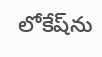లోకేష్‌ను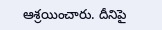ఆశ్రయించారు. దీనిపై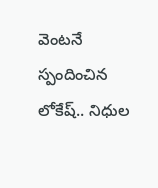వెంటనే స్పందించిన లోకేష్.. నిధుల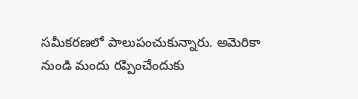సమీకరణలో పాలుపంచుకున్నారు. అమెరికా నుండి మందు రప్పించేందుకు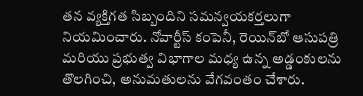తన వ్యక్తిగత సిబ్బందిని సమన్వయకర్తలుగా నియమించారు. నోవార్టీస్ కంపెనీ, రెయిన్‌బో ఆసుపత్రి మరియు ప్రభుత్వ విభాగాల మధ్య ఉన్న అడ్డంకులను తొలగించి, అనుమతులను వేగవంతం చేశారు.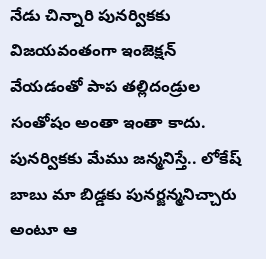నేడు చిన్నారి పునర్వికకు విజయవంతంగా ఇంజెక్షన్ వేయడంతో పాప తల్లిదండ్రుల సంతోషం అంతా ఇంతా కాదు. పునర్వికకు మేము జన్మనిస్తే.. లోకేష్ బాబు మా బిడ్డకు పునర్జన్మనిచ్చారు అంటూ ఆ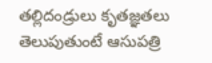తల్లిదండ్రులు కృతజ్ఞతలు తెలుపుతుంటే ఆసుపత్రి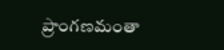ప్రాంగణమంతా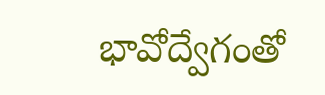భావోద్వేగంతో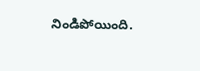నిండిపోయింది.